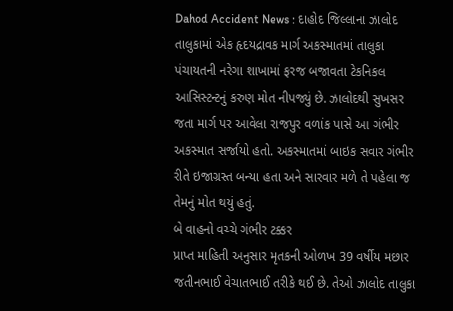Dahod Accident News : દાહોદ જિલ્લાના ઝાલોદ તાલુકામાં એક હૃદયદ્રાવક માર્ગ અકસ્માતમાં તાલુકા પંચાયતની નરેગા શાખામાં ફરજ બજાવતા ટેકનિકલ આસિસ્ટન્ટનું કરુણ મોત નીપજ્યું છે. ઝાલોદથી સુખસર જતા માર્ગ પર આવેલા રાજપુર વળાંક પાસે આ ગંભીર અકસ્માત સર્જાયો હતો. અકસ્માતમાં બાઇક સવાર ગંભીર રીતે ઇજાગ્રસ્ત બન્યા હતા અને સારવાર મળે તે પહેલા જ તેમનું મોત થયું હતું.
બે વાહનો વચ્ચે ગંભીર ટક્કર
પ્રાપ્ત માહિતી અનુસાર મૃતકની ઓળખ 39 વર્ષીય મછાર જતીનભાઈ વેચાતભાઈ તરીકે થઈ છે. તેઓ ઝાલોદ તાલુકા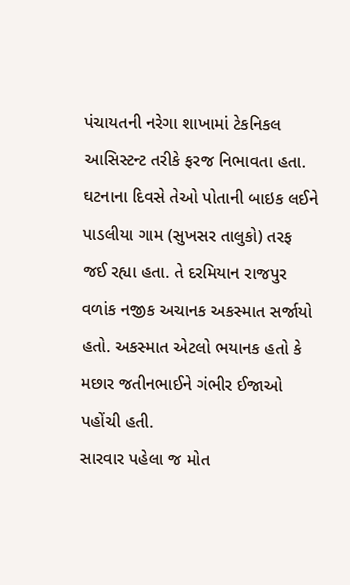પંચાયતની નરેગા શાખામાં ટેકનિકલ આસિસ્ટન્ટ તરીકે ફરજ નિભાવતા હતા. ઘટનાના દિવસે તેઓ પોતાની બાઇક લઈને પાડલીયા ગામ (સુખસર તાલુકો) તરફ જઈ રહ્યા હતા. તે દરમિયાન રાજપુર વળાંક નજીક અચાનક અકસ્માત સર્જાયો હતો. અકસ્માત એટલો ભયાનક હતો કે મછાર જતીનભાઈને ગંભીર ઈજાઓ પહોંચી હતી.
સારવાર પહેલા જ મોત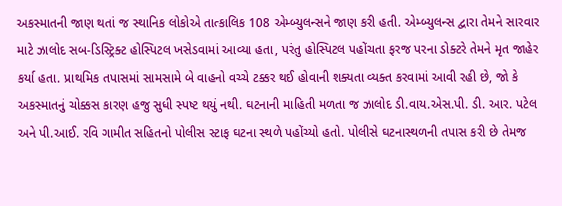અકસ્માતની જાણ થતાં જ સ્થાનિક લોકોએ તાત્કાલિક 108 એમ્બ્યુલન્સને જાણ કરી હતી. એમ્બ્યુલન્સ દ્વારા તેમને સારવાર માટે ઝાલોદ સબ-ડિસ્ટ્રિક્ટ હોસ્પિટલ ખસેડવામાં આવ્યા હતા, પરંતુ હોસ્પિટલ પહોંચતા ફરજ પરના ડોક્ટરે તેમને મૃત જાહેર કર્યા હતા. પ્રાથમિક તપાસમાં સામસામે બે વાહનો વચ્ચે ટક્કર થઈ હોવાની શક્યતા વ્યક્ત કરવામાં આવી રહી છે, જો કે અકસ્માતનું ચોક્કસ કારણ હજુ સુધી સ્પષ્ટ થયું નથી. ઘટનાની માહિતી મળતા જ ઝાલોદ ડી.વાય.એસ.પી. ડી. આર. પટેલ અને પી.આઈ. રવિ ગામીત સહિતનો પોલીસ સ્ટાફ ઘટના સ્થળે પહોંચ્યો હતો. પોલીસે ઘટનાસ્થળની તપાસ કરી છે તેમજ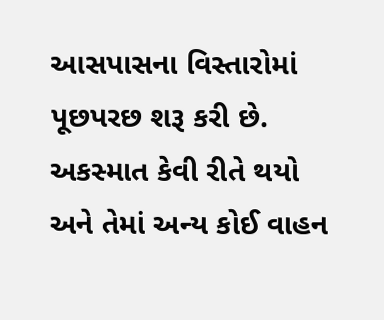આસપાસના વિસ્તારોમાં પૂછપરછ શરૂ કરી છે. અકસ્માત કેવી રીતે થયો અને તેમાં અન્ય કોઈ વાહન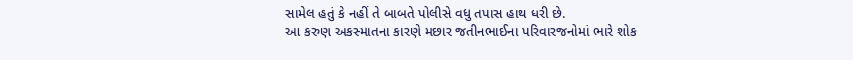સામેલ હતું કે નહીં તે બાબતે પોલીસે વધુ તપાસ હાથ ધરી છે.
આ કરુણ અકસ્માતના કારણે મછાર જતીનભાઈના પરિવારજનોમાં ભારે શોક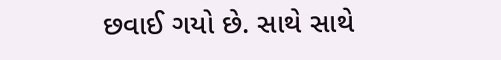છવાઈ ગયો છે. સાથે સાથે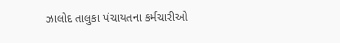ઝાલોદ તાલુકા પંચાયતના કર્મચારીઓ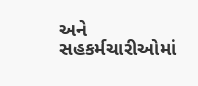અને સહકર્મચારીઓમાં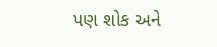પણ શોક અને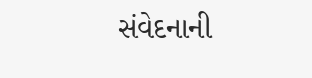સંવેદનાની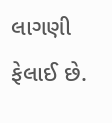લાગણી ફેલાઈ છે.